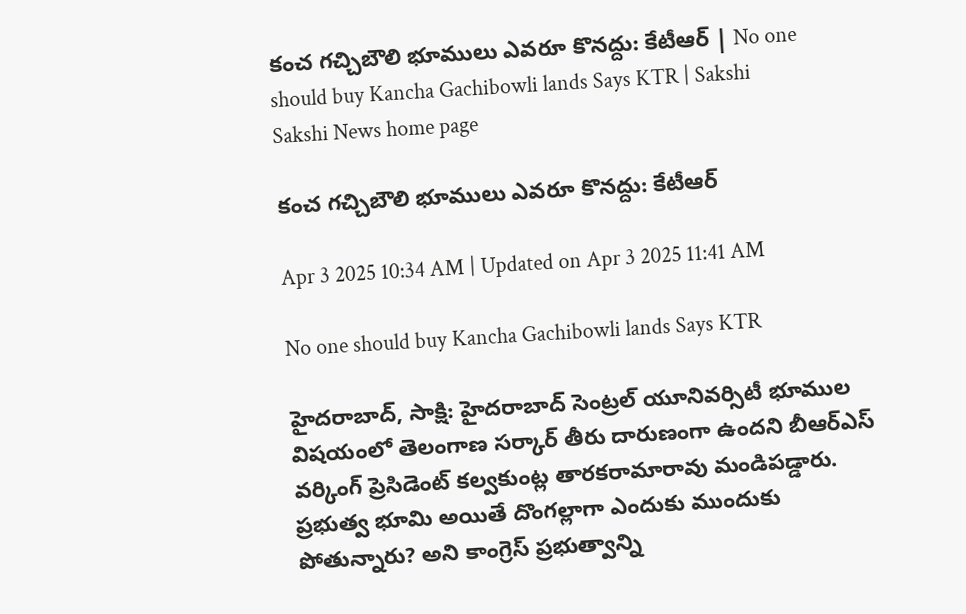కంచ గచ్చిబౌలి భూములు ఎవరూ కొనద్దు: కేటీఆర్‌ | No one should buy Kancha Gachibowli lands Says KTR | Sakshi
Sakshi News home page

కంచ గచ్చిబౌలి భూములు ఎవరూ కొనద్దు: కేటీఆర్‌

Apr 3 2025 10:34 AM | Updated on Apr 3 2025 11:41 AM

No one should buy Kancha Gachibowli lands Says KTR

హైదరాబాద్‌, సాక్షి: హైదరాబాద్‌ సెంట్రల్‌ యూనివర్సిటీ భూముల విషయంలో తెలంగాణ సర్కార్‌ తీరు దారుణంగా ఉందని బీఆర్‌ఎస్‌ వర్కింగ్‌ ప్రెసిడెంట్‌ కల్వకుంట్ల తారకరామారావు మండిపడ్డారు. ప్రభుత్వ భూమి అయితే దొంగల్లాగా ఎందుకు ముందుకు పోతున్నారు? అని కాంగ్రెస్‌ ప్రభుత్వాన్ని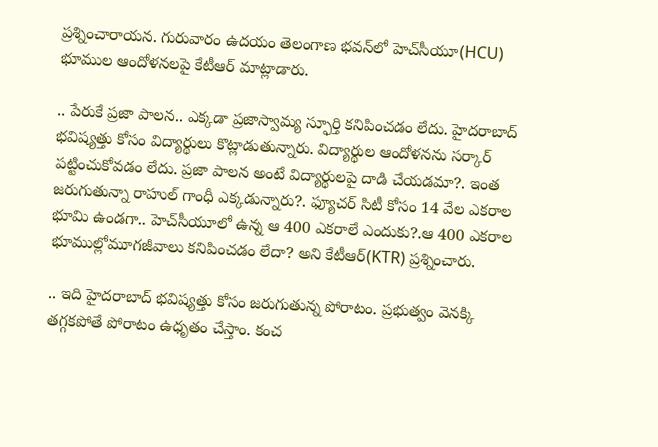ప్రశ్నించారాయన. గురువారం ఉదయం తెలంగాణ భవన్‌లో హెచ్‌సీయూ(HCU) భూముల ఆందోళనలపై కేటీఆర్‌ మాట్లాడారు.

.. పేరుకే ప్రజా పాలన.. ఎక్కడా ప్రజాస్వామ్య స్ఫూర్తి కనిపించడం లేదు. హైదరాబాద్‌ భవిష్యత్తు కోసం విద్యార్థులు కొట్లాడుతున్నారు. విద్యార్థుల ఆందోళనను సర్కార్‌ పట్టించుకోవడం లేదు. ప్రజా పాలన అంటే విద్యార్థులపై దాడి చేయడమా?. ఇంత జరుగుతున్నా రాహుల్‌ గాంధీ ఎక్కడున్నారు?. ఫ్యూచర్‌ సిటీ కోసం 14 వేల ఎకరాల భూమి ఉండగా.. హెచ్‌సీయూలో ఉన్న ఆ 400 ఎకరాలే ఎందుకు?.ఆ 400 ఎకరాల భూముల్లోమూగజీవాలు కనిపించడం లేదా? అని కేటీఆర్‌(KTR) ప్రశ్నించారు.

.. ఇది హైదరాబాద్‌ భవిష్యత్తు కోసం జరుగుతున్న పోరాటం. ప్రభుత్వం వెనక్కి తగ్గకపోతే పోరాటం ఉధృతం చేస్తాం. కంచ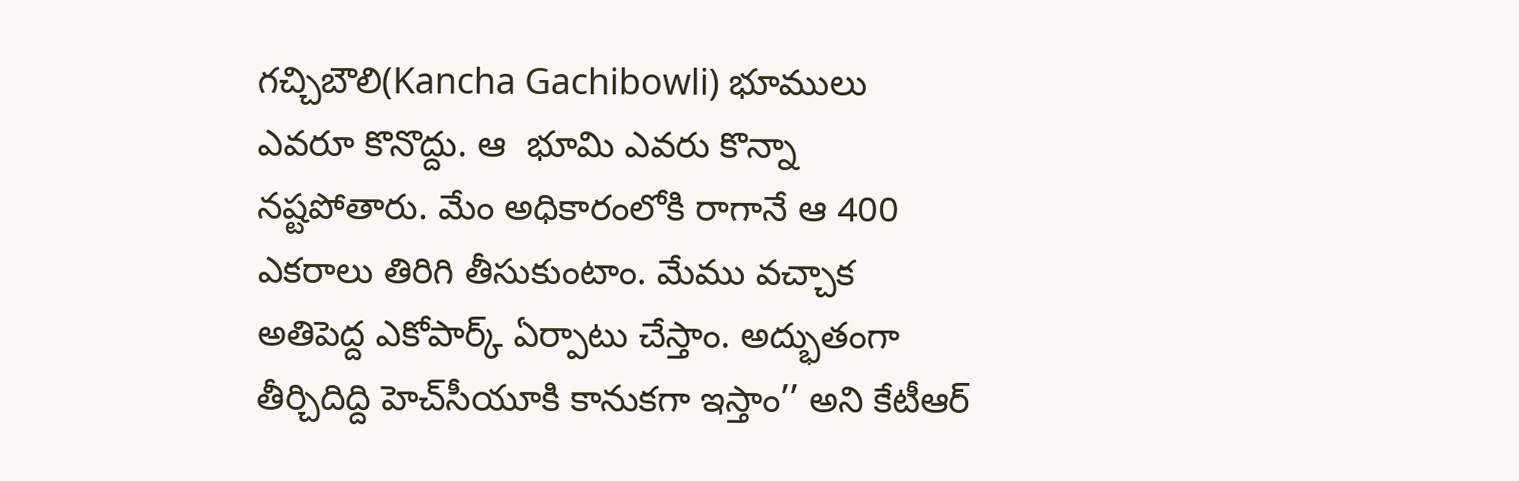గచ్చిబౌలి(Kancha Gachibowli) భూములు ఎవరూ కొనొద్దు. ఆ  భూమి ఎవరు కొన్నా నష్టపోతారు. మేం అధికారంలోకి రాగానే ఆ 400 ఎకరాలు తిరిగి తీసుకుంటాం. మేము వచ్చాక అతిపెద్ద ఎకోపార్క్‌ ఏర్పాటు చేస్తాం. అద్భుతంగా తీర్చిదిద్ది హెచ్‌సీయూకి కానుకగా ఇస్తాం’’ అని కేటీఆర్‌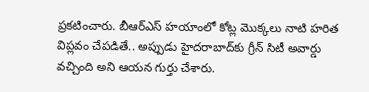ప్రకటించారు. బీఆర్‌ఎస్‌ హయాంలో కోట్ల మొక్కలు నాటి హరిత విప్లవం చేపడితే.. అప్పుడు హైదరాబాద్‌కు గ్రీన్‌ సిటీ అవార్డు వచ్చింది అని ఆయన గుర్తు చేశారు.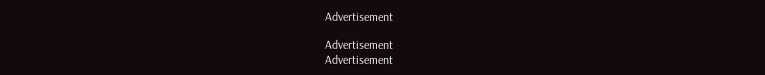Advertisement

Advertisement
Advertisement